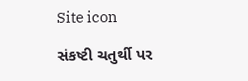Site icon

સંકષ્ટી ચતુર્થી પર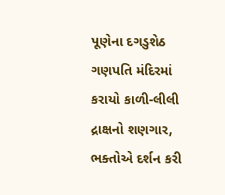પૂણેના દગડુશેઠ ગણપતિ મંદિરમાં કરાયો કાળી-લીલી દ્રાક્ષનો શણગાર, ભક્તોએ દર્શન કરી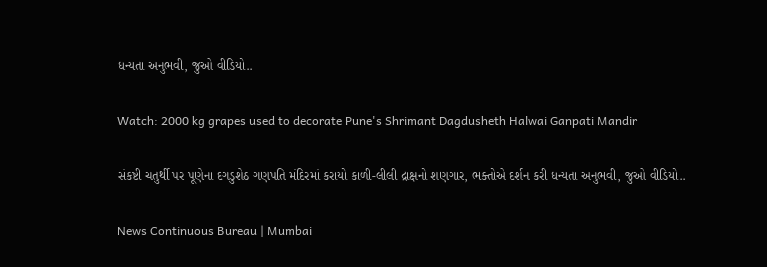ધન્યતા અનુભવી, જુઓ વીડિયો..

Watch: 2000 kg grapes used to decorate Pune's Shrimant Dagdusheth Halwai Ganpati Mandir

સંકષ્ટી ચતુર્થી પર પૂણેના દગડુશેઠ ગણપતિ મંદિરમાં કરાયો કાળી-લીલી દ્રાક્ષનો શણગાર, ભક્તોએ દર્શન કરી ધન્યતા અનુભવી, જુઓ વીડિયો..

News Continuous Bureau | Mumbai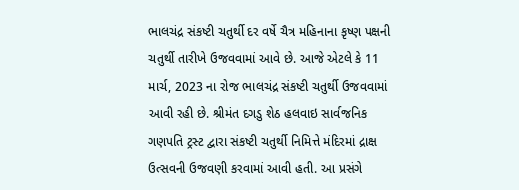ભાલચંદ્ર સંકષ્ટી ચતુર્થી દર વર્ષે ચૈત્ર મહિનાના કૃષ્ણ પક્ષની ચતુર્થી તારીખે ઉજવવામાં આવે છે. આજે એટલે કે 11 માર્ચ, 2023 ના રોજ ભાલચંદ્ર સંકષ્ટી ચતુર્થી ઉજવવામાં આવી રહી છે. શ્રીમંત દગડુ શેઠ હલવાઇ સાર્વજનિક ગણપતિ ટ્રસ્ટ દ્વારા સંકષ્ટી ચતુર્થી નિમિત્તે મંદિરમાં દ્રાક્ષ ઉત્સવની ઉજવણી કરવામાં આવી હતી. આ પ્રસંગે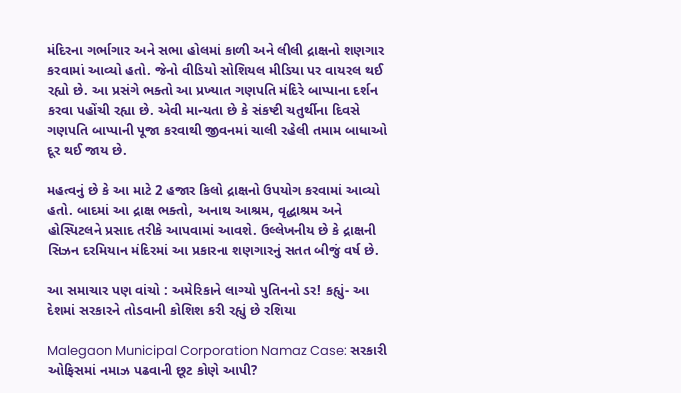મંદિરના ગર્ભાગાર અને સભા હોલમાં કાળી અને લીલી દ્રાક્ષનો શણગાર કરવામાં આવ્યો હતો. જેનો વીડિયો સોશિયલ મીડિયા પર વાયરલ થઈ રહ્યો છે. આ પ્રસંગે ભક્તો આ પ્રખ્યાત ગણપતિ મંદિરે બાપ્પાના દર્શન કરવા પહોંચી રહ્યા છે. એવી માન્યતા છે કે સંકષ્ટી ચતુર્થીના દિવસે ગણપતિ બાપ્પાની પૂજા કરવાથી જીવનમાં ચાલી રહેલી તમામ બાધાઓ દૂર થઈ જાય છે.

મહત્વનું છે કે આ માટે 2 હજાર કિલો દ્રાક્ષનો ઉપયોગ કરવામાં આવ્યો હતો. બાદમાં આ દ્રાક્ષ ભક્તો, અનાથ આશ્રમ, વૃદ્ધાશ્રમ અને હોસ્પિટલને પ્રસાદ તરીકે આપવામાં આવશે. ઉલ્લેખનીય છે કે દ્રાક્ષની સિઝન દરમિયાન મંદિરમાં આ પ્રકારના શણગારનું સતત બીજું વર્ષ છે.

આ સમાચાર પણ વાંચો : અમેરિકાને લાગ્યો પુતિનનો ડર! કહ્યું- આ દેશમાં સરકારને તોડવાની કોશિશ કરી રહ્યું છે રશિયા

Malegaon Municipal Corporation Namaz Case: સરકારી ઓફિસમાં નમાઝ પઢવાની છૂટ કોણે આપી?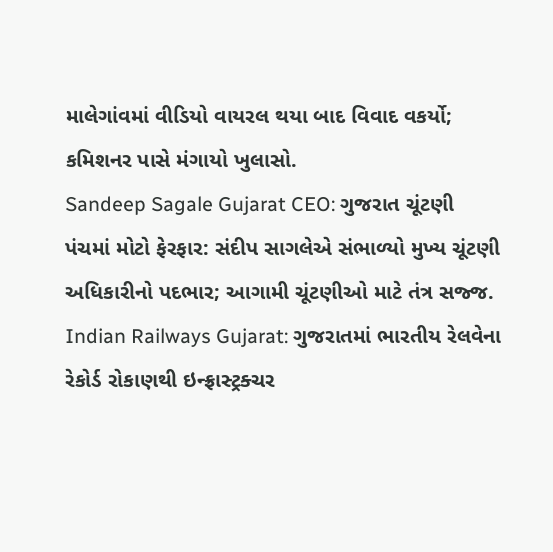માલેગાંવમાં વીડિયો વાયરલ થયા બાદ વિવાદ વકર્યો; કમિશનર પાસે મંગાયો ખુલાસો.
Sandeep Sagale Gujarat CEO: ગુજરાત ચૂંટણી પંચમાં મોટો ફેરફાર: સંદીપ સાગલેએ સંભાળ્યો મુખ્ય ચૂંટણી અધિકારીનો પદભાર; આગામી ચૂંટણીઓ માટે તંત્ર સજ્જ.
Indian Railways Gujarat: ગુજરાતમાં ભારતીય રેલવેના રેકોર્ડ રોકાણથી ઇન્ફ્રાસ્ટ્રક્ચર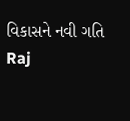વિકાસને નવી ગતિ
Raj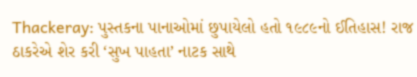Thackeray: પુસ્તકના પાનાઓમાં છુપાયેલો હતો ૧૯૮૯નો ઈતિહાસ! રાજ ઠાકરેએ શેર કરી ‘સુખ પાહતા’ નાટક સાથે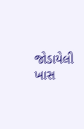જોડાયેલી ખાસ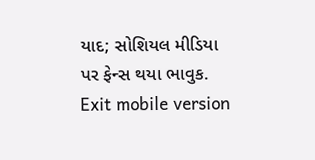યાદ; સોશિયલ મીડિયા પર ફેન્સ થયા ભાવુક.
Exit mobile version